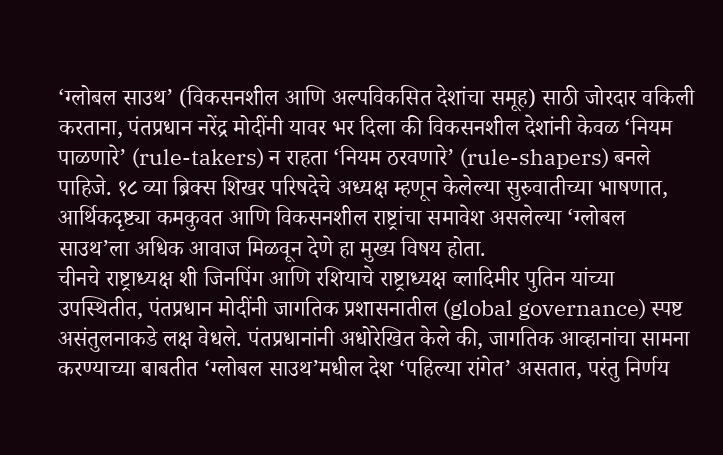‘ग्लोबल साउथ’ (विकसनशील आणि अल्पविकसित देशांचा समूह) साठी जोरदार वकिली करताना, पंतप्रधान नरेंद्र मोदींनी यावर भर दिला की विकसनशील देशांनी केवळ ‘नियम पाळणारे’ (rule-takers) न राहता ‘नियम ठरवणारे’ (rule-shapers) बनले पाहिजे. १८ व्या ब्रिक्स शिखर परिषदेचे अध्यक्ष म्हणून केलेल्या सुरुवातीच्या भाषणात, आर्थिकदृष्ट्या कमकुवत आणि विकसनशील राष्ट्रांचा समावेश असलेल्या ‘ग्लोबल साउथ’ला अधिक आवाज मिळवून देणे हा मुख्य विषय होता.
चीनचे राष्ट्राध्यक्ष शी जिनपिंग आणि रशियाचे राष्ट्राध्यक्ष व्लादिमीर पुतिन यांच्या उपस्थितीत, पंतप्रधान मोदींनी जागतिक प्रशासनातील (global governance) स्पष्ट असंतुलनाकडे लक्ष वेधले. पंतप्रधानांनी अधोरेखित केले की, जागतिक आव्हानांचा सामना करण्याच्या बाबतीत ‘ग्लोबल साउथ’मधील देश ‘पहिल्या रांगेत’ असतात, परंतु निर्णय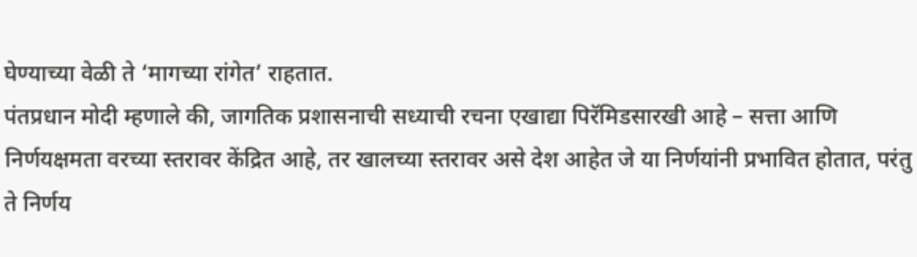घेण्याच्या वेळी ते ‘मागच्या रांगेत’ राहतात.
पंतप्रधान मोदी म्हणाले की, जागतिक प्रशासनाची सध्याची रचना एखाद्या पिरॅमिडसारखी आहे – सत्ता आणि निर्णयक्षमता वरच्या स्तरावर केंद्रित आहे, तर खालच्या स्तरावर असे देश आहेत जे या निर्णयांनी प्रभावित होतात, परंतु ते निर्णय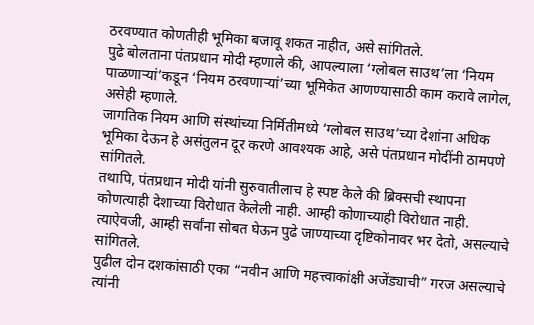ठरवण्यात कोणतीही भूमिका बजावू शकत नाहीत, असे सांगितले.
पुढे बोलताना पंतप्रधान मोदी म्हणाले की, आपल्याला ‘ग्लोबल साउथ’ला ‘नियम पाळणाऱ्यां’कडून ‘नियम ठरवणाऱ्यां’च्या भूमिकेत आणण्यासाठी काम करावे लागेल, असेही म्हणाले.
जागतिक नियम आणि संस्थांच्या निर्मितीमध्ये ‘ग्लोबल साउथ’च्या देशांना अधिक भूमिका देऊन हे असंतुलन दूर करणे आवश्यक आहे, असे पंतप्रधान मोदींनी ठामपणे सांगितले.
तथापि, पंतप्रधान मोदी यांनी सुरुवातीलाच हे स्पष्ट केले की ब्रिक्सची स्थापना कोणत्याही देशाच्या विरोधात केलेली नाही. आम्ही कोणाच्याही विरोधात नाही. त्याऐवजी, आम्ही सर्वांना सोबत घेऊन पुढे जाण्याच्या दृष्टिकोनावर भर देतो, असल्याचे सांगितले.
पुढील दोन दशकांसाठी एका “नवीन आणि महत्त्वाकांक्षी अजेंड्याची” गरज असल्याचे त्यांनी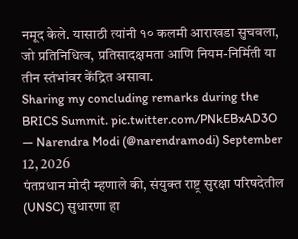नमूद केले. यासाठी त्यांनी १० कलमी आराखडा सुचवला, जो प्रतिनिधित्व, प्रतिसादक्षमता आणि नियम-निर्मिती या तीन स्तंभांवर केंद्रित असावा.
Sharing my concluding remarks during the BRICS Summit. pic.twitter.com/PNkEBxAD3O
— Narendra Modi (@narendramodi) September 12, 2026
पंतप्रधान मोदी म्हणाले की, संयुक्त राष्ट्र सुरक्षा परिषदेतील (UNSC) सुधारणा हा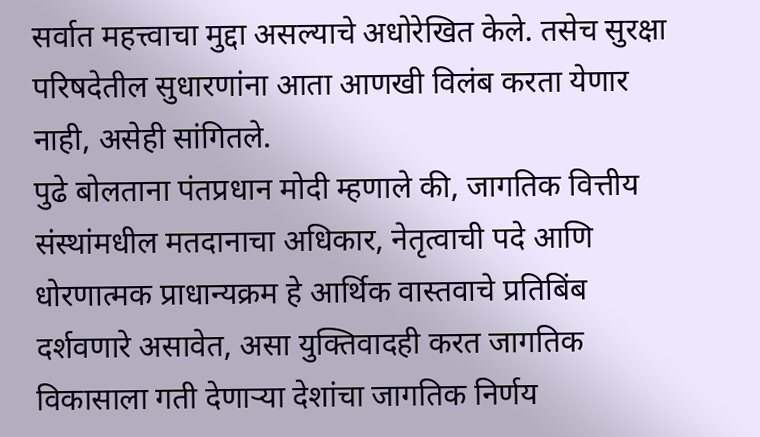सर्वात महत्त्वाचा मुद्दा असल्याचे अधोरेखित केले. तसेच सुरक्षा परिषदेतील सुधारणांना आता आणखी विलंब करता येणार नाही, असेही सांगितले.
पुढे बोलताना पंतप्रधान मोदी म्हणाले की, जागतिक वित्तीय संस्थांमधील मतदानाचा अधिकार, नेतृत्वाची पदे आणि धोरणात्मक प्राधान्यक्रम हे आर्थिक वास्तवाचे प्रतिबिंब दर्शवणारे असावेत, असा युक्तिवादही करत जागतिक विकासाला गती देणाऱ्या देशांचा जागतिक निर्णय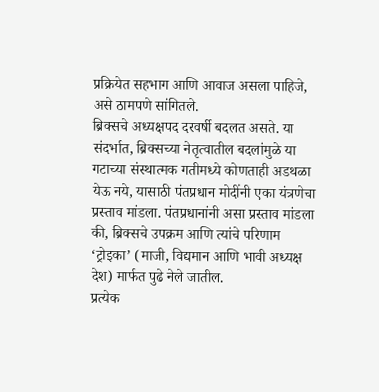प्रक्रियेत सहभाग आणि आवाज असला पाहिजे, असे ठामपणे सांगितले.
ब्रिक्सचे अध्यक्षपद दरवर्षी बदलत असते. या संदर्भात, ब्रिक्सच्या नेतृत्वातील बदलांमुळे या गटाच्या संस्थात्मक गतीमध्ये कोणताही अडथळा येऊ नये, यासाठी पंतप्रधान मोदींनी एका यंत्रणेचा प्रस्ताव मांडला. पंतप्रधानांनी असा प्रस्ताव मांडला की, ब्रिक्सचे उपक्रम आणि त्यांचे परिणाम ‘ट्रोइका’ (माजी, विद्यमान आणि भावी अध्यक्ष देश) मार्फत पुढे नेले जातील.
प्रत्येक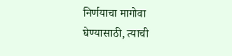निर्णयाचा मागोवा घेण्यासाठी, त्याची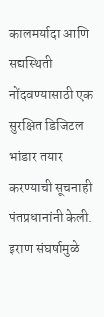कालमर्यादा आणि सद्यस्थिती नोंदवण्यासाठी एक सुरक्षित डिजिटल भांडार तयार करण्याची सूचनाही पंतप्रधानांनी केली.
इराण संघर्षामुळे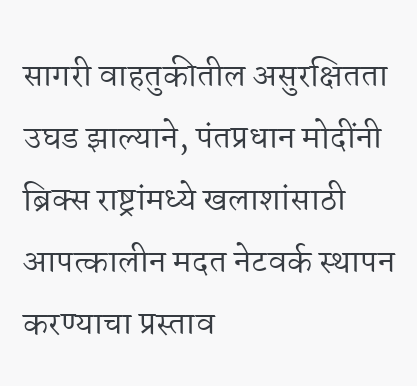सागरी वाहतुकीतील असुरक्षितता उघड झाल्याने, पंतप्रधान मोदींनी ब्रिक्स राष्ट्रांमध्ये खलाशांसाठी आपत्कालीन मदत नेटवर्क स्थापन करण्याचा प्रस्ताव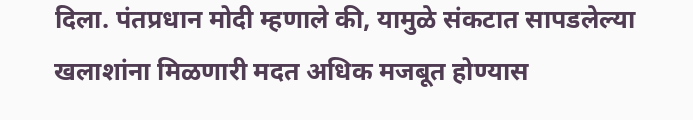दिला. पंतप्रधान मोदी म्हणाले की, यामुळे संकटात सापडलेल्या खलाशांना मिळणारी मदत अधिक मजबूत होण्यास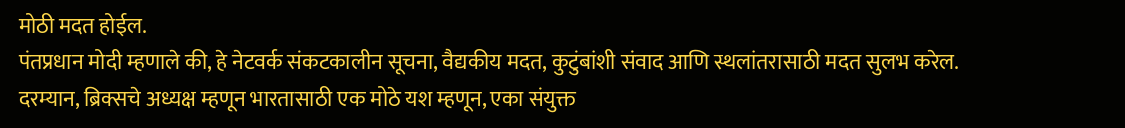मोठी मदत होईल.
पंतप्रधान मोदी म्हणाले की, हे नेटवर्क संकटकालीन सूचना, वैद्यकीय मदत, कुटुंबांशी संवाद आणि स्थलांतरासाठी मदत सुलभ करेल.
दरम्यान, ब्रिक्सचे अध्यक्ष म्हणून भारतासाठी एक मोठे यश म्हणून, एका संयुक्त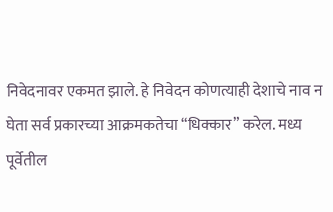निवेदनावर एकमत झाले. हे निवेदन कोणत्याही देशाचे नाव न घेता सर्व प्रकारच्या आक्रमकतेचा “धिक्कार” करेल. मध्य पूर्वेतील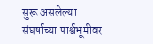सुरू असलेल्या संघर्षाच्या पार्श्वभूमीवर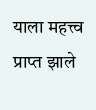याला महत्त्व प्राप्त झाले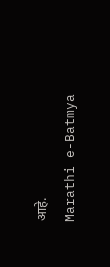आहे.
Marathi e-Batmya